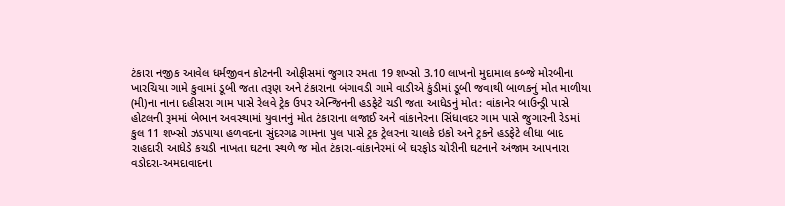ટંકારા નજીક આવેલ ધર્મજીવન કોટનની ઓફીસમાં જુગાર રમતા 19 શખ્સો 3.10 લાખનો મુદામાલ કબ્જે મોરબીના ખારચિયા ગામે કુવામાં ડૂબી જતા તરૂણ અને ટંકારાના બંગાવડી ગામે વાડીએ કુંડીમાં ડૂબી જવાથી બાળકનું મોત માળીયા (મી)ના નાના દહીસરા ગામ પાસે રેલવે ટ્રેક ઉપર એન્જિનની હડફેટે ચડી જતા આધેડનું મોત: વાંકાનેર બાઉન્ડ્રી પાસે હોટલની રૂમમાં બેભાન અવસ્થામાં યુવાનનું મોત ટંકારાના લજાઈ અને વાંકાનેરના સિંધાવદર ગામ પાસે જુગારની રેડમાં કુલ 11 શખ્સો ઝડપાયા હળવદના સુંદરગઢ ગામના પુલ પાસે ટ્રક ટ્રેલરના ચાલકે ઇકો અને ટ્રકને હડફેટે લીધા બાદ રાહદારી આધેડે કચડી નાખતા ઘટના સ્થળે જ મોત ટંકારા-વાંકાનેરમાં બે ઘરફોડ ચોરીની ઘટનાને અંજામ આપનારા વડોદરા-અમદાવાદના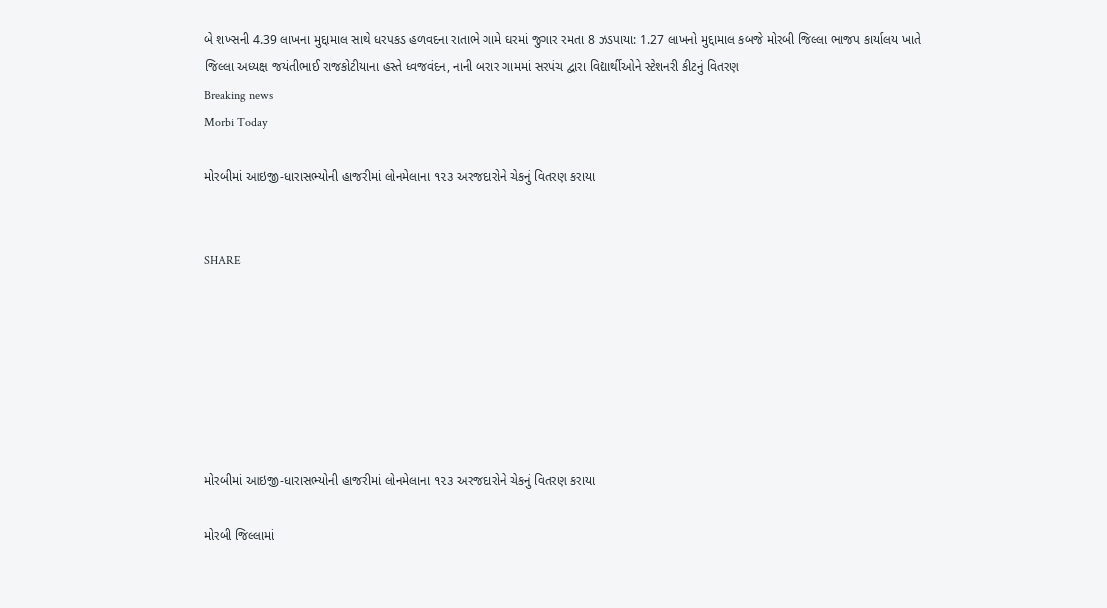બે શખ્સની 4.39 લાખના મુદ્દામાલ સાથે ધરપકડ હળવદના રાતાભે ગામે ઘરમાં જુગાર રમતા 8 ઝડપાયા: 1.27 લાખનો મુદ્દામાલ કબજે મોરબી જિલ્લા ભાજપ કાર્યાલય ખાતે જિલ્લા અધ્યક્ષ જયંતીભાઈ રાજકોટીયાના હસ્તે ધ્વજવંદન, નાની બરાર ગામમાં સરપંચ દ્વારા વિદ્યાર્થીઓને સ્ટેશનરી કીટનું વિતરણ
Breaking news
Morbi Today

મોરબીમાં આઇજી-ધારાસભ્યોની હાજરીમાં લોનમેલાના ૧૨૩ અરજદારોને ચેકનું વિતરણ કરાયા


SHARE







મોરબીમાં આઇજી-ધારાસભ્યોની હાજરીમાં લોનમેલાના ૧૨૩ અરજદારોને ચેકનું વિતરણ કરાયા

મોરબી જિલ્લામાં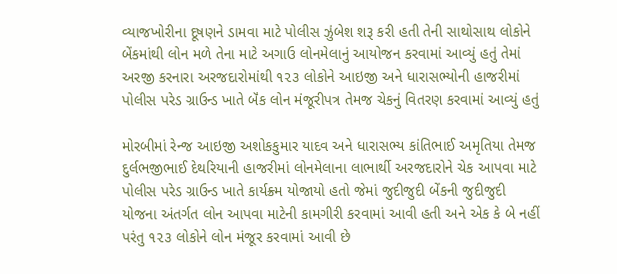વ્યાજખોરીના દૂષણને ડામવા માટે પોલીસ ઝુંબેશ શરૂ કરી હતી તેની સાથોસાથ લોકોને બેંકમાંથી લોન મળે તેના માટે અગાઉ લોનમેલાનું આયોજન કરવામાં આવ્યું હતું તેમાં અરજી કરનારા અરજદારોમાંથી ૧૨૩ લોકોને આઇજી અને ધારાસભ્યોની હાજરીમાં પોલીસ પરેડ ગ્રાઉન્ડ ખાતે બૅંક લોન મંજૂરીપત્ર તેમજ ચેકનું વિતરણ કરવામાં આવ્યું હતું

મોરબીમાં રેન્જ આઇજી અશોકકુમાર યાદવ અને ધારાસભ્ય કાંતિભાઈ અમૃતિયા તેમજ દુર્લભજીભાઈ દેથરિયાની હાજરીમાં લોનમેલાના લાભાર્થી અરજદારોને ચેક આપવા માટે પોલીસ પરેડ ગ્રાઉન્ડ ખાતે કાર્યક્ર્મ યોજાયો હતો જેમાં જુદીજુદી બેંકની જુદીજુદી યોજના અંતર્ગત લોન આપવા માટેની કામગીરી કરવામાં આવી હતી અને એક કે બે નહીં પરંતુ ૧૨૩ લોકોને લોન મંજૂર કરવામાં આવી છે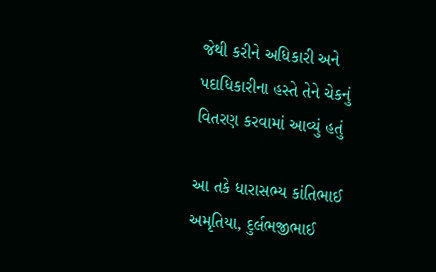જેથી કરીને અધિકારી અને પદાધિકારીના હસ્તે તેને ચેકનું વિતરણ કરવામાં આવ્યું હતું

આ તકે ધારાસભ્ય કાંતિભાઈ અમૃતિયા, દુર્લભજીભાઈ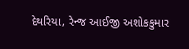દેથરિયા, રેન્જ આઈજી અશોકકુમાર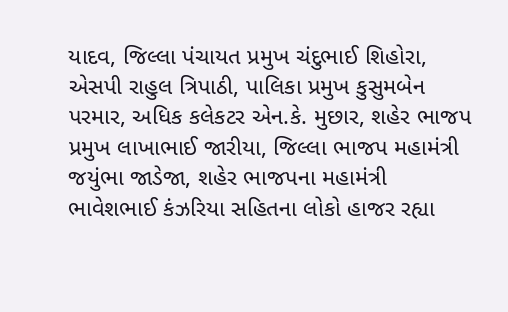યાદવ, જિલ્લા પંચાયત પ્રમુખ ચંદુભાઈ શિહોરા, એસપી રાહુલ ત્રિપાઠી, પાલિકા પ્રમુખ કુસુમબેન પરમાર, અધિક કલેકટર એન.કે. મુછાર, શહેર ભાજપ પ્રમુખ લાખાભાઈ જારીયા, જિલ્લા ભાજપ મહામંત્રી જયુંભા જાડેજા, શહેર ભાજપના મહામંત્રી ભાવેશભાઈ કંઝરિયા સહિતના લોકો હાજર રહ્યા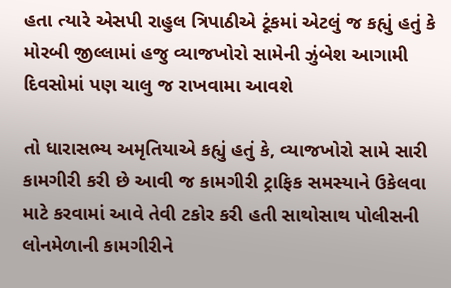હતા ત્યારે એસપી રાહુલ ત્રિપાઠીએ ટૂંકમાં એટલું જ કહ્યું હતું કે મોરબી જીલ્લામાં હજુ વ્યાજખોરો સામેની ઝુંબેશ આગામી દિવસોમાં પણ ચાલુ જ રાખવામા આવશે

તો ધારાસભ્ય અમૃતિયાએ કહ્યું હતું કે, વ્યાજખોરો સામે સારી કામગીરી કરી છે આવી જ કામગીરી ટ્રાફિક સમસ્યાને ઉકેલવા માટે કરવામાં આવે તેવી ટકોર કરી હતી સાથોસાથ પોલીસની લોનમેળાની કામગીરીને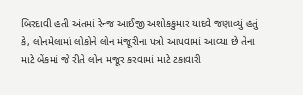બિરદાવી હતી અંતમાં રેન્જ આઈજી અશોકકુમાર યાદવે જણાવ્યું હતું કે, લોનમેલામાં લોકોને લોન મંજૂરીના પત્રો આપવામાં આવ્યા છે તેના માટે બેંકમાં જે રીતે લોન મજૂર કરવામાં માટે ટકાવારી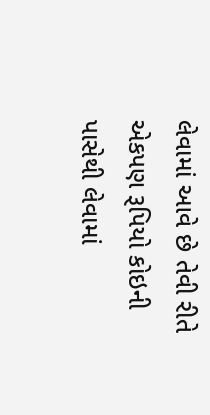લેવામાં આવે છે તેવી રીતે એકપણ રૂપિયો કોઇની પાસેથી લેવામાં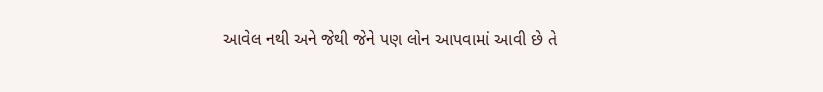આવેલ નથી અને જેથી જેને પણ લોન આપવામાં આવી છે તે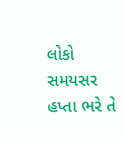લોકો સમયસર હપ્તા ભરે તે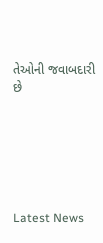તેઓની જવાબદારી છે






Latest News